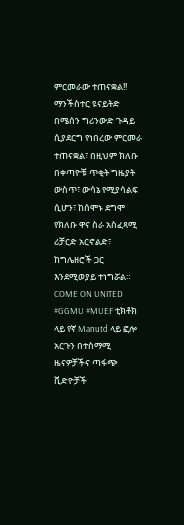ምርመራው ተጠናቋል!! ማንችስተር ዩናይትድ በሜሰን ግሪንውድ ጉዳይ ሲያደርግ የነበረው ምርመራ ተጠናቋል፣ በዚህም ክለቡ በቀጣዮቹ ጥቂት ግዜያት ውስጥ፣ ውሳኔ የሚያሳልፍ ሲሆን፣ ከሰሞኑ ደግሞ የክለቡ ዋና ስራ አስፈጻሚ ሪቻርድ አርኖልድ፣ ከግሌዘሮች ጋር እንደሚወያይ ተነግሯል። COME ON UNITED #GGMU #MUEF ቲክቶክ ላይ የኛ Manutd ላይ ፎሎ አርጉን በተስማሚ ዜናዎቻችና ጣፋጭ ቪድዮቻች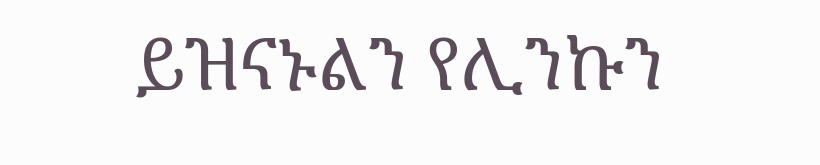ይዝናኑልን የሊንኩን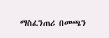ማስፈንጠሪ በመጫን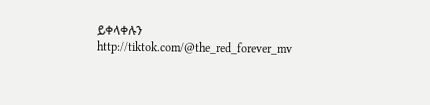ይቀላቀሉን http://tiktok.com/@the_red_forever_mv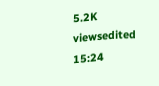5.2K viewsedited 15:24